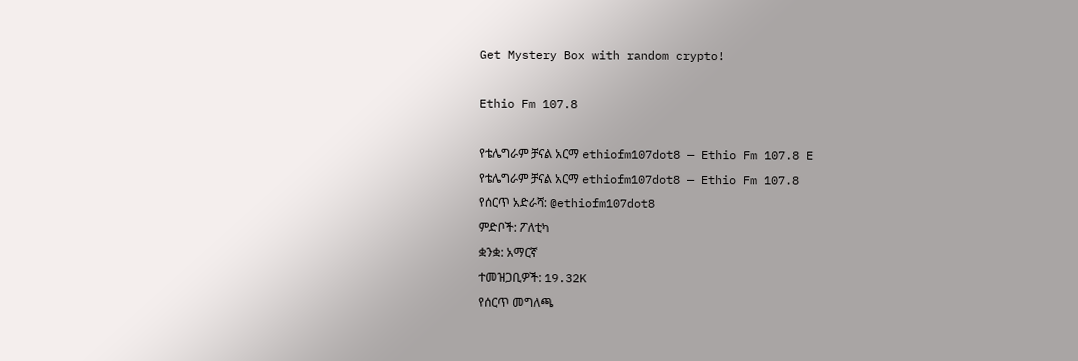Get Mystery Box with random crypto!

Ethio Fm 107.8

የቴሌግራም ቻናል አርማ ethiofm107dot8 — Ethio Fm 107.8 E
የቴሌግራም ቻናል አርማ ethiofm107dot8 — Ethio Fm 107.8
የሰርጥ አድራሻ: @ethiofm107dot8
ምድቦች: ፖለቲካ
ቋንቋ: አማርኛ
ተመዝጋቢዎች: 19.32K
የሰርጥ መግለጫ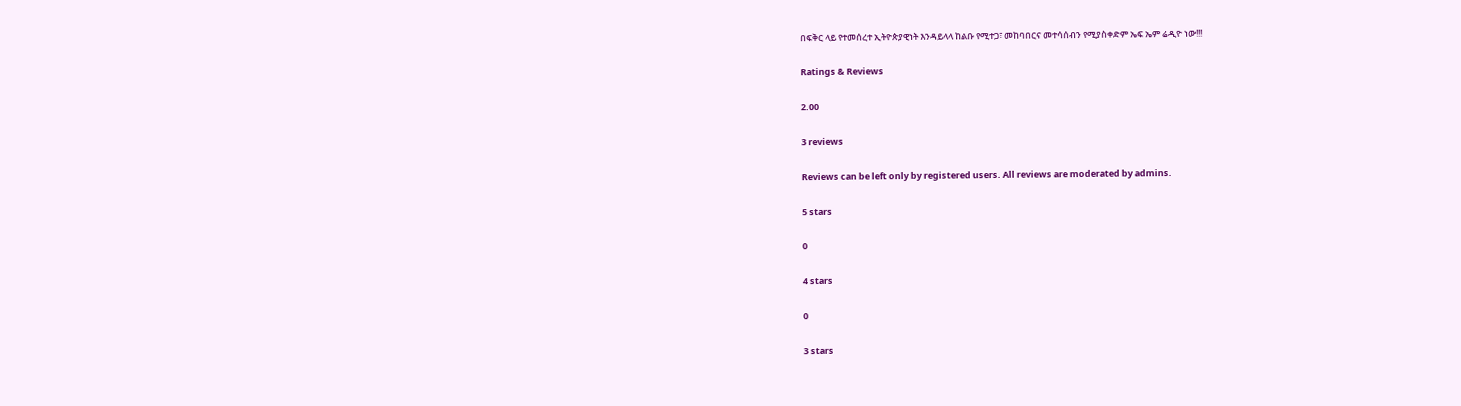በፍቅር ላይ የተመሰረተ ኢትዮጵያዊነት እንዳይላላ ከልቡ የሚተጋ፣ መከባበርና መተሳሰብን የሚያስቀድም ኤፍ ኤም ሬዲዮ ነው!!!

Ratings & Reviews

2.00

3 reviews

Reviews can be left only by registered users. All reviews are moderated by admins.

5 stars

0

4 stars

0

3 stars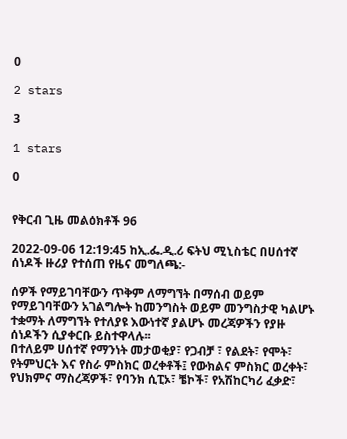0

2 stars

3

1 stars

0


የቅርብ ጊዜ መልዕክቶች 96

2022-09-06 12:19:45 ከኢ.ፌ.ዲ.ሪ ፍትህ ሚኒስቴር በሀሰተኛ ሰነዶች ዙሪያ የተሰጠ የዜና መግለጫ:-

ሰዎች የማይገባቸውን ጥቅም ለማግኘት በማሰብ ወይም የማይገባቸውን አገልግሎት ከመንግስት ወይም መንግስታዊ ካልሆኑ ተቋማት ለማግኘት የተለያዩ እውነተኛ ያልሆኑ መረጃዎችን የያዙ ሰነዶችን ሲያቀርቡ ይስተዋላሉ፡፡
በተለይም ሀሰተኛ የማንነት መታወቂያ፣ የጋብቻ ፣ የልደት፣ የሞት፣ የትምህርት እና የስራ ምስክር ወረቀቶች፤ የውክልና ምስክር ወረቀት፣ የህክምና ማስረጃዎች፣ የባንክ ሲፒኦ፣ ቼኮች፣ የአሽከርካሪ ፈቃድ፣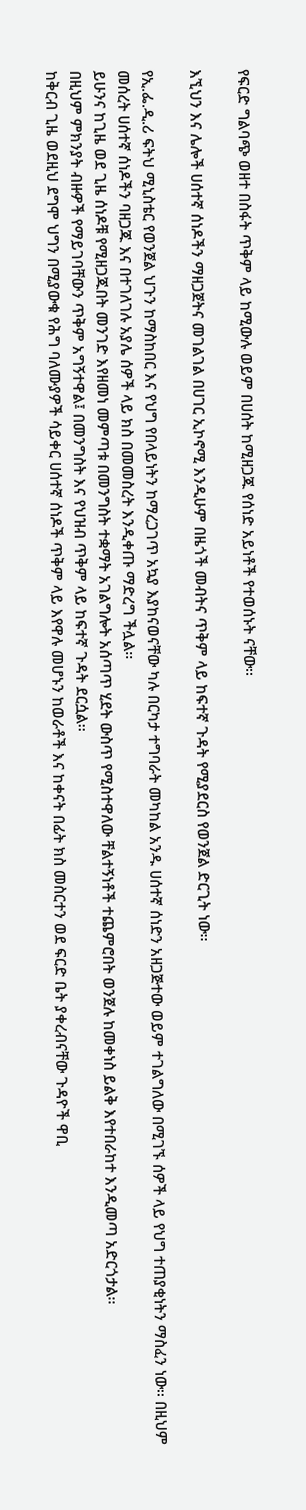የፍርድ ግልባጭ ወዘተ በስፋት ጥቅም ላይ ከሚውሉ ወይም በሀሰት ከሚዘጋጁ የሰነድ አይነቶች የተወሰኑት ናቸው፡፡

እኚህን እና ሌሎች ሀሰተኛ ሰነዶችን ማዘጋጀትና መገልገል በሀገር ኢኮኖሚ እንዲሁም በዜጎች መብትና ጥቅም ላይ ከፍተኛ ጉዳት የሚያደርስ የወንጀል ድርጊት ነው፡፡

የኢ.ፌ.ዲ.ሪ ፍትህ ሚኒስቴር የወንጀል ህጉን ከማስከበር እና የህግ የበላይነትን ከማረጋገጥ አኳያ እያከናወናቸው ካሉ በርካታ ተግባራት መካከል አንዱ ሀሰተኛ ሰነድን አዘጋጅተው ወይም ተገልግለው በሚገኙ ሰዎች ላይ የህግ ተጠያቂነትን ማስፈን ነው፡፡ በዚህም መሰረት ሀሰተኛ ሰነዶችን ባዘጋጁ እና በተገለገሉ አያሌ ሰዎች ላይ ክስ በመመስረት እንዲቀጡ ማድረግ ችሏል፡፡
ይሁንና ከጊዜ ወደ ጊዜ ሰነዶቹ የሚዘጋጁበት መንገድ እየዘመነ መምጣቱ በመንግስት ተቋማት አገልግሎት አሰጣጥ ሂደት ውስጥ የሚስተዋለው ቸልተኝነቶች ተጨምሮበት ወንጀሉ ከመቀነስ ይልቅ እየተበራከተ እንዲመጣ አድርጎታል፡፡
በዚህም ምክንያት ብዙዎች የማይገባቸውን ጥቅም አግኝተዋል፤ በመንግስት እና የህዝብ ጥቅም ላይ ከፍተኛ ጉዳት ደርሷል፡፡
ከቅርብ ጊዜ ወደዚህ ደግሞ ህግን በሚያውቁ የሕግ ባለሙያዎች ሳይቀር ሀሰተኛ ሰነዶች ጥቅም ላይ እየዋሉ መሆኑን ከወራቶች እና ከቀናት በፊት ክስ መስርተን ወደ ፍርድ ቤት ያቀረብናቸው ጉዳዮች ዋቢ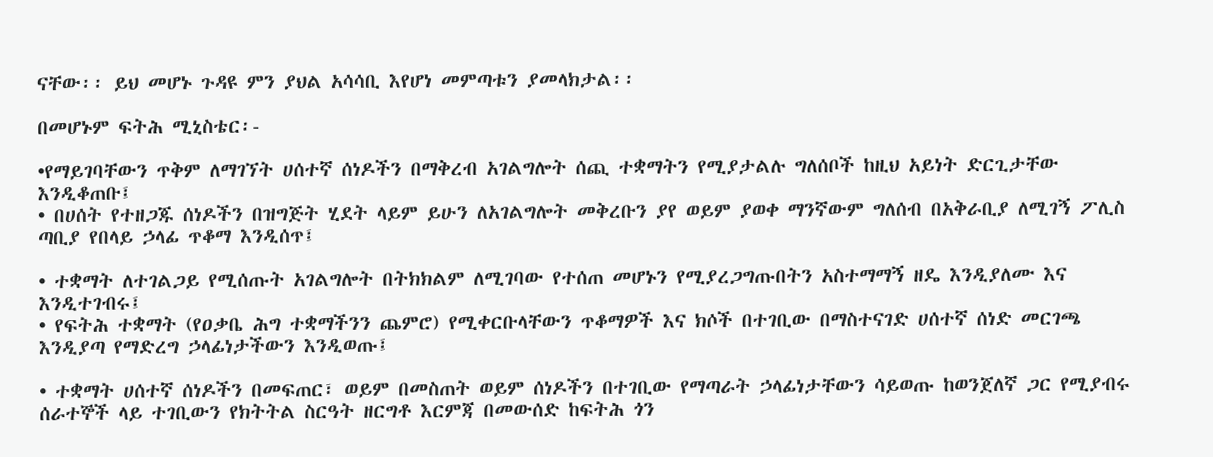ናቸው፡፡ ይህ መሆኑ ጉዳዩ ምን ያህል አሳሳቢ እየሆነ መምጣቱን ያመላክታል፡፡

በመሆኑም ፍትሕ ሚኒስቴር፡-

•የማይገባቸውን ጥቅም ለማገኘት ሀሰተኛ ሰነዶችን በማቅረብ አገልግሎት ሰጪ ተቋማትን የሚያታልሉ ግለሰቦች ከዚህ አይነት ድርጊታቸው እንዲቆጠቡ፤
• በሀሰት የተዘጋጁ ሰነዶችን በዝግጅት ሂደት ላይም ይሁን ለአገልግሎት መቅረቡን ያየ ወይም ያወቀ ማንኛውም ግለሰብ በአቅራቢያ ለሚገኝ ፖሊስ ጣቢያ የበላይ ኃላፊ ጥቆማ እንዲሰጥ፤

• ተቋማት ለተገልጋይ የሚሰጡት አገልግሎት በትክክልም ለሚገባው የተሰጠ መሆኑን የሚያረጋግጡበትን አስተማማኝ ዘዴ እንዲያለሙ እና እንዲተገብሩ፤
• የፍትሕ ተቋማት (የዐቃቤ ሕግ ተቋማችንን ጨምሮ) የሚቀርቡላቸውን ጥቆማዎች እና ክሶች በተገቢው በማስተናገድ ሀሰተኛ ሰነድ መርገጫ እንዲያጣ የማድረግ ኃላፊነታችውን እንዲወጡ፤

• ተቋማት ሀሰተኛ ሰነዶችን በመፍጠር፣ ወይም በመስጠት ወይም ሰነዶችን በተገቢው የማጣራት ኃላፊነታቸውን ሳይወጡ ከወንጀለኛ ጋር የሚያብሩ ሰራተኞች ላይ ተገቢውን የክትትል ስርዓት ዘርግቶ እርምጃ በመውሰድ ከፍትሕ ጎን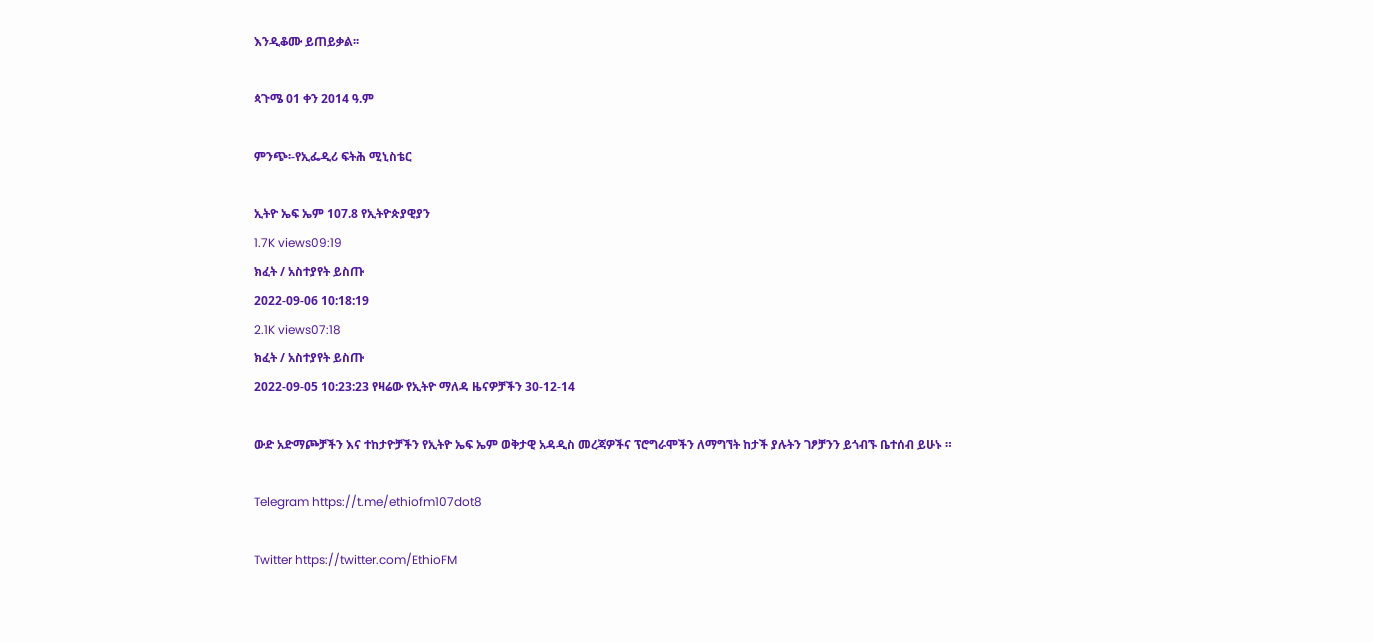እንዲቆሙ ይጠይቃል፡፡

ጳጉሜ 01 ቀን 2014 ዓ.ም

ምንጭ፡-የኢፌዲሪ ፍትሕ ሚኒስቴር

ኢትዮ ኤፍ ኤም 107.8 የኢትዮጵያዊያን
1.7K views09:19
ክፈት / አስተያየት ይስጡ
2022-09-06 10:18:19
2.1K views07:18
ክፈት / አስተያየት ይስጡ
2022-09-05 10:23:23 የዛሬው የኢትዮ ማለዳ ዜናዎቻችን 30-12-14

ውድ አድማጮቻችን እና ተከታዮቻችን የኢትዮ ኤፍ ኤም ወቅታዊ አዳዲስ መረጃዎችና ፕሮግራሞችን ለማግኘት ከታች ያሉትን ገፆቻንን ይጎብኙ ቤተሰብ ይሁኑ ።

Telegram https://t.me/ethiofm107dot8

Twitter https://twitter.com/EthioFM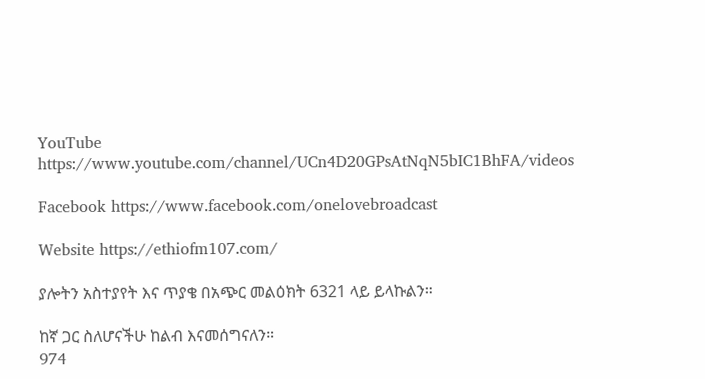YouTube https://www.youtube.com/channel/UCn4D20GPsAtNqN5bIC1BhFA/videos

Facebook https://www.facebook.com/onelovebroadcast

Website https://ethiofm107.com/

ያሎትን አስተያየት እና ጥያቄ በአጭር መልዕክት 6321 ላይ ይላኩልን።

ከኛ ጋር ስለሆናችሁ ከልብ እናመሰግናለን።
974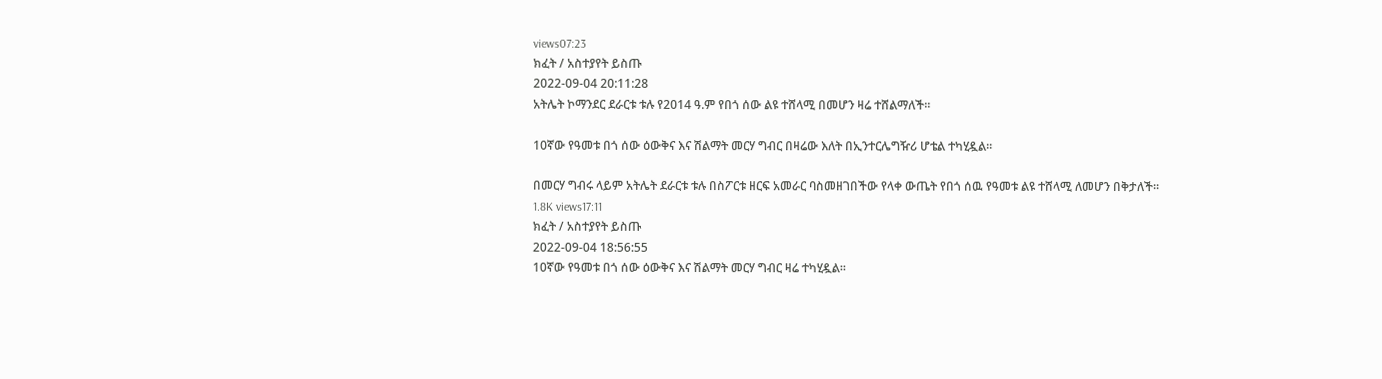views07:23
ክፈት / አስተያየት ይስጡ
2022-09-04 20:11:28
አትሌት ኮማንደር ደራርቱ ቱሉ የ2014 ዓ.ም የበጎ ሰው ልዩ ተሸላሚ በመሆን ዛሬ ተሸልማለች።

10ኛው የዓመቱ በጎ ሰው ዕውቅና እና ሽልማት መርሃ ግብር በዛሬው እለት በኢንተርሌግዥሪ ሆቴል ተካሂዷል።

በመርሃ ግብሩ ላይም አትሌት ደራርቱ ቱሉ በስፖርቱ ዘርፍ አመራር ባስመዘገበችው የላቀ ውጤት የበጎ ሰዉ የዓመቱ ልዩ ተሸላሚ ለመሆን በቅታለች።
1.8K views17:11
ክፈት / አስተያየት ይስጡ
2022-09-04 18:56:55
10ኛው የዓመቱ በጎ ሰው ዕውቅና እና ሽልማት መርሃ ግብር ዛሬ ተካሂዷል፡፡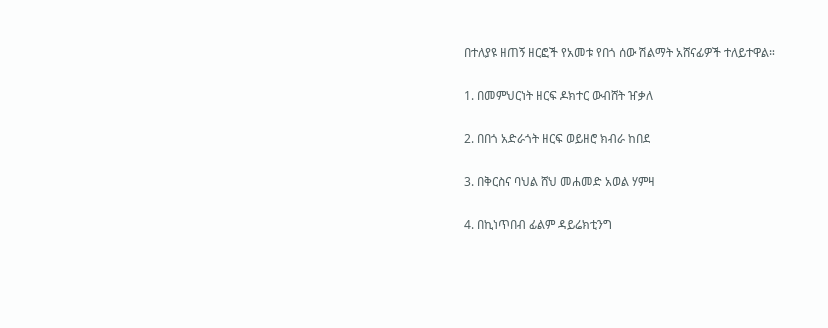በተለያዩ ዘጠኝ ዘርፎች የአመቱ የበጎ ሰው ሽልማት አሸናፊዎች ተለይተዋል።

1. በመምህርነት ዘርፍ ዶክተር ውብሸት ዠቃለ

2. በበጎ አድራጎት ዘርፍ ወይዘሮ ክብራ ከበደ

3. በቅርስና ባህል ሸህ መሐመድ አወል ሃምዛ

4. በኪነጥበብ ፊልም ዳይሬክቲንግ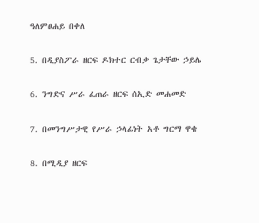ዓለምፀሐይ በቀለ

5. በዲያስፖራ ዘርፍ ዶክተር ርብቃ ጌታቸው ኃይሌ

6. ንግድና ሥራ ፈጠራ ዘርፍ ሰኢድ መሐመድ

7. በመንግሥታዊ የሥራ ኃላፊነት አቶ ግርማ ዋቄ

8. በሚዲያ ዘርፍ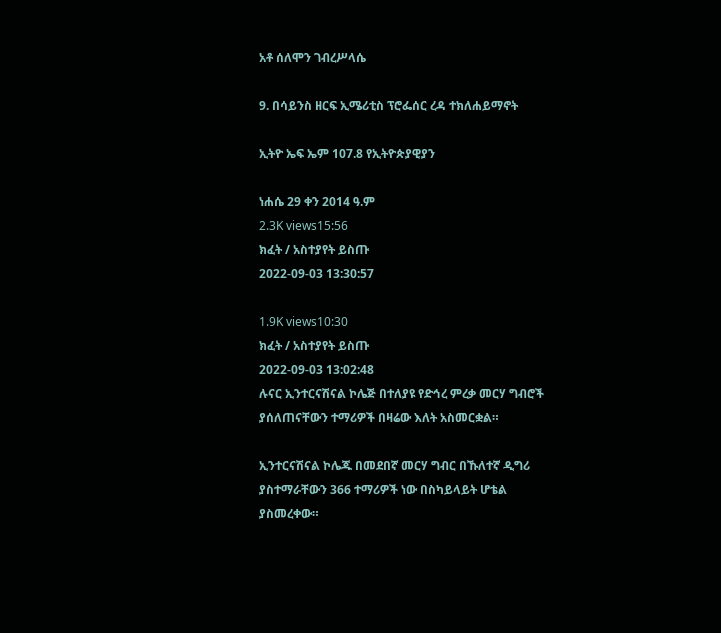አቶ ሰለሞን ገብረሥላሴ

9. በሳይንስ ዘርፍ ኢሜሪቲስ ፕሮፌሰር ረዳ ተክለሐይማኖት

ኢትዮ ኤፍ ኤም 107.8 የኢትዮጵያዊያን

ነሐሴ 29 ቀን 2014 ዓ.ም
2.3K views15:56
ክፈት / አስተያየት ይስጡ
2022-09-03 13:30:57

1.9K views10:30
ክፈት / አስተያየት ይስጡ
2022-09-03 13:02:48
ሉናር ኢንተርናሽናል ኮሌጅ በተለያዩ የድኅረ ምረቃ መርሃ ግብሮች ያሰለጠናቸውን ተማሪዎች በዛሬው እለት አስመርቋል።

ኢንተርናሽናል ኮሌጁ በመደበኛ መርሃ ግብር በኹለተኛ ዲግሪ ያስተማራቸውን 366 ተማሪዎች ነው በስካይላይት ሆቴል ያስመረቀው።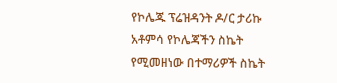የኮሌጁ ፕሬዝዳንት ዶ/ር ታሪኩ አቶምሳ የኮሌጃችን ስኬት የሚመዘነው በተማሪዎች ስኬት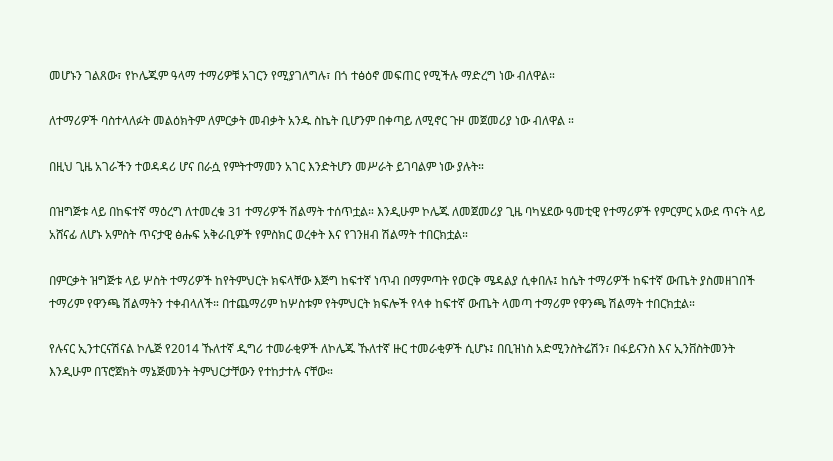መሆኑን ገልጸው፣ የኮሌጁም ዓላማ ተማሪዎቹ አገርን የሚያገለግሉ፣ በጎ ተፅዕኖ መፍጠር የሚችሉ ማድረግ ነው ብለዋል።

ለተማሪዎች ባስተላለፉት መልዕክትም ለምርቃት መብቃት አንዱ ስኬት ቢሆንም በቀጣይ ለሚኖር ጉዞ መጀመሪያ ነው ብለዋል ።

በዚህ ጊዜ አገራችን ተወዳዳሪ ሆና በራሷ የምትተማመን አገር እንድትሆን መሥራት ይገባልም ነው ያሉት።

በዝግጅቱ ላይ በከፍተኛ ማዕረግ ለተመረቁ 31 ተማሪዎች ሽልማት ተሰጥቷል። እንዲሁም ኮሌጁ ለመጀመሪያ ጊዜ ባካሄደው ዓመቲዊ የተማሪዎች የምርምር አውደ ጥናት ላይ አሸናፊ ለሆኑ አምስት ጥናታዊ ፅሑፍ አቅራቢዎች የምስክር ወረቀት እና የገንዘብ ሽልማት ተበርክቷል።

በምርቃት ዝግጅቱ ላይ ሦስት ተማሪዎች ከየትምህርት ክፍላቸው እጅግ ከፍተኛ ነጥብ በማምጣት የወርቅ ሜዳልያ ሲቀበሉ፤ ከሴት ተማሪዎች ከፍተኛ ውጤት ያስመዘገበች ተማሪም የዋንጫ ሽልማትን ተቀብላለች። በተጨማሪም ከሦስቱም የትምህርት ክፍሎች የላቀ ከፍተኛ ውጤት ላመጣ ተማሪም የዋንጫ ሽልማት ተበርክቷል።

የሉናር ኢንተርናሽናል ኮሌጅ የ2014 ኹለተኛ ዲግሪ ተመራቂዎች ለኮሌጁ ኹለተኛ ዙር ተመራቂዎች ሲሆኑ፤ በቢዝነስ አድሚንስትሬሽን፣ በፋይናንስ እና ኢንቨስትመንት እንዲሁም በፕሮጀክት ማኔጅመንት ትምህርታቸውን የተከታተሉ ናቸው።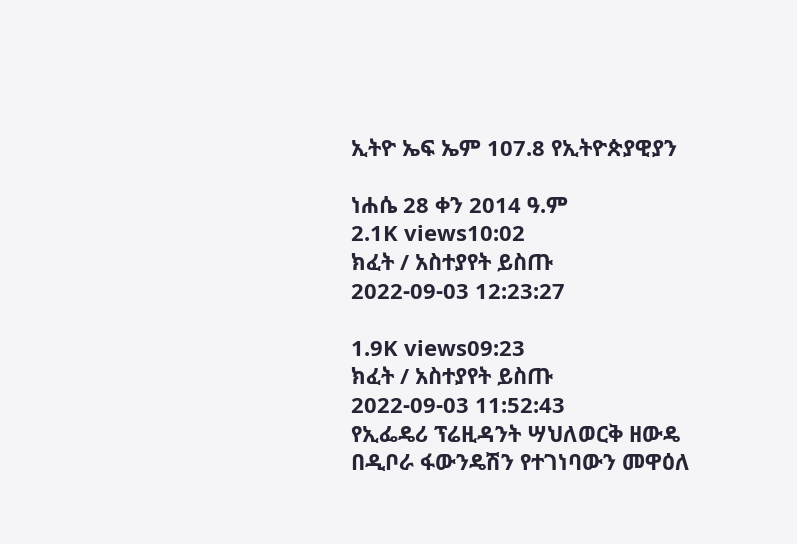ኢትዮ ኤፍ ኤም 107.8 የኢትዮጵያዊያን

ነሐሴ 28 ቀን 2014 ዓ.ም
2.1K views10:02
ክፈት / አስተያየት ይስጡ
2022-09-03 12:23:27

1.9K views09:23
ክፈት / አስተያየት ይስጡ
2022-09-03 11:52:43
የኢፌዴሪ ፕሬዚዳንት ሣህለወርቅ ዘውዴ በዲቦራ ፋውንዴሽን የተገነባውን መዋዕለ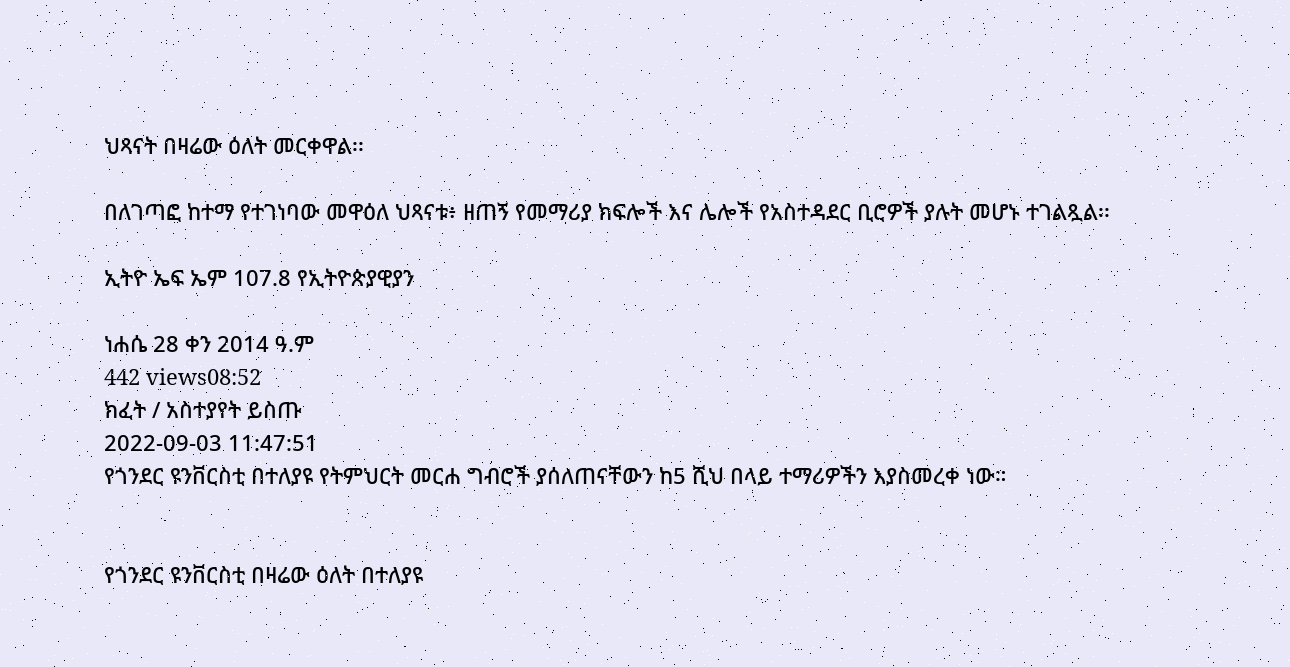ህጻናት በዛሬው ዕለት መርቀዋል፡፡

በለገጣፎ ከተማ የተገነባው መዋዕለ ህጻናቱ፥ ዘጠኝ የመማሪያ ክፍሎች እና ሌሎች የአስተዳደር ቢሮዎች ያሉት መሆኑ ተገልጿል፡፡

ኢትዮ ኤፍ ኤም 107.8 የኢትዮጵያዊያን

ነሐሴ 28 ቀን 2014 ዓ.ም
442 views08:52
ክፈት / አስተያየት ይስጡ
2022-09-03 11:47:51
የጎንደር ዩንቨርስቲ በተለያዩ የትምህርት መርሐ ግብሮች ያሰለጠናቸውን ከ5 ሺህ በላይ ተማሪዎችን እያስመረቀ ነው።


የጎንደር ዩንቨርስቲ በዛሬው ዕለት በተለያዩ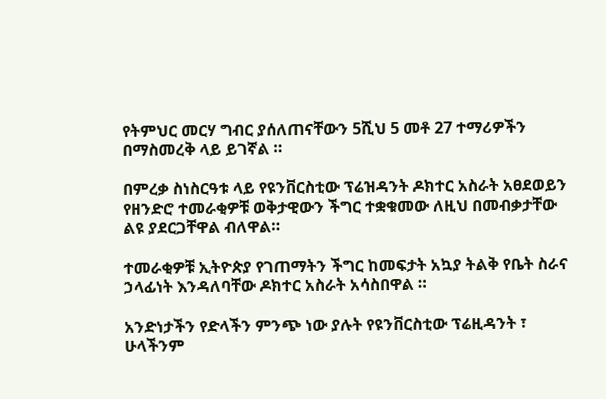የትምህር መርሃ ግብር ያሰለጠናቸውን 5ሺህ 5 መቶ 27 ተማሪዎችን በማስመረቅ ላይ ይገኛል ።

በምረቃ ስነስርዓቱ ላይ የዩንቨርስቲው ፕሬዝዳንት ዶክተር አስራት አፀደወይን የዘንድሮ ተመራቂዎቹ ወቅታዊውን ችግር ተቋቁመው ለዚህ በመብቃታቸው ልዩ ያደርጋቸዋል ብለዋል።

ተመራቂዎቹ ኢትዮጵያ የገጠማትን ችግር ከመፍታት አኳያ ትልቅ የቤት ስራና ኃላፊነት እንዳለባቸው ዶክተር አስራት አሳስበዋል ።

አንድነታችን የድላችን ምንጭ ነው ያሉት የዩንቨርስቲው ፕሬዚዳንት ፣ ሁላችንም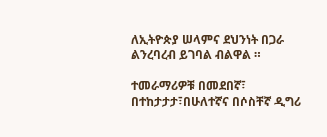ለኢትዮጵያ ሠላምና ደህንነት በጋራ ልንረባረብ ይገባል ብልዋል ።

ተመራማሪዎቹ በመደበኛ፣ በተከታታታ፣በሁለተኛና በሶስቸኛ ዲግሪ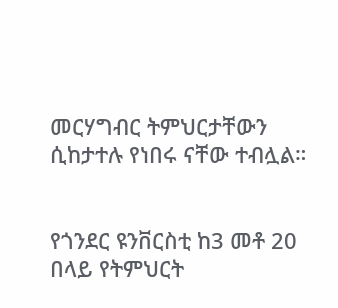መርሃግብር ትምህርታቸውን ሲከታተሉ የነበሩ ናቸው ተብሏል።


የጎንደር ዩንቨርስቲ ከ3 መቶ 20 በላይ የትምህርት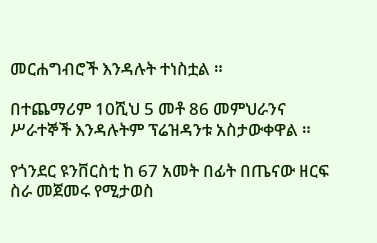መርሐግብሮች እንዳሉት ተነስቷል ።

በተጨማሪም 10ሺህ 5 መቶ 86 መምህራንና ሥራተኞች እንዳሉትም ፕሬዝዳንቱ አስታውቀዋል ።

የጎንደር ዩንቨርስቲ ከ 67 አመት በፊት በጤናው ዘርፍ ስራ መጀመሩ የሚታወስ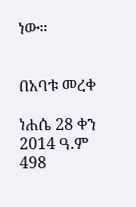ነው።


በአባቱ መረቀ

ነሐሴ 28 ቀን 2014 ዓ.ም
498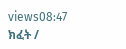views08:47
ክፈት /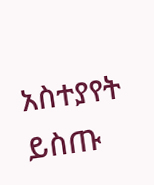አስተያየት ይስጡ